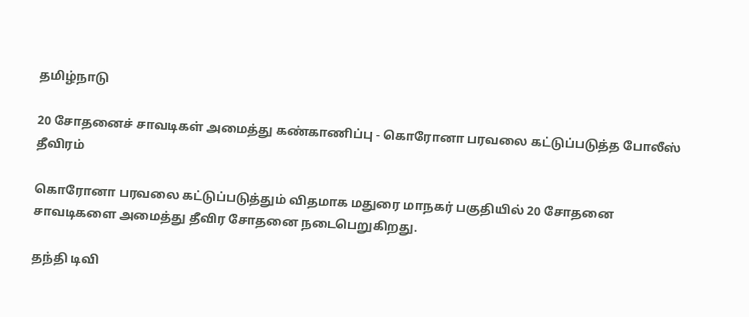தமிழ்நாடு

20 சோதனைச் சாவடிகள் அமைத்து கண்காணிப்பு - கொரோனா பரவலை கட்டுப்படுத்த போலீஸ் தீவிரம்

கொரோனா பரவலை கட்டுப்படுத்தும் விதமாக மதுரை மாநகர் பகுதியில் 20 சோதனை சாவடிகளை அமைத்து தீவிர சோதனை நடைபெறுகிறது.

தந்தி டிவி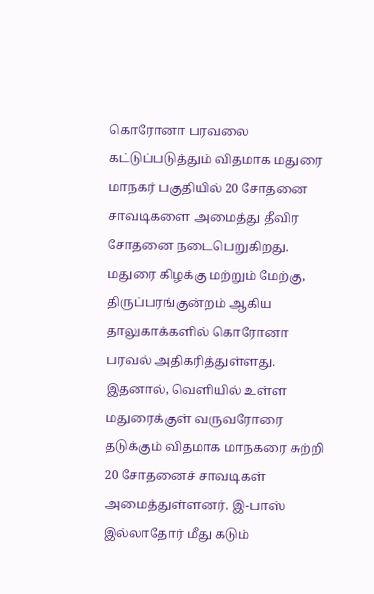கொரோனா பரவலை கட்டுப்படுத்தும் விதமாக மதுரை மாநகர் பகுதியில் 20 சோதனை சாவடிகளை அமைத்து தீவிர சோதனை நடைபெறுகிறது. மதுரை கிழக்கு மற்றும் மேற்கு, திருப்பரங்குன்றம் ஆகிய தாலுகாக்களில் கொரோனா பரவல் அதிகரித்துள்ளது. இதனால், வெளியில் உள்ள மதுரைக்குள் வருவரோரை தடுக்கும் விதமாக மாநகரை சுற்றி 20 சோதனைச் சாவடிகள் அமைத்துள்ளனர். இ-பாஸ் இல்லாதோர் மீது கடும்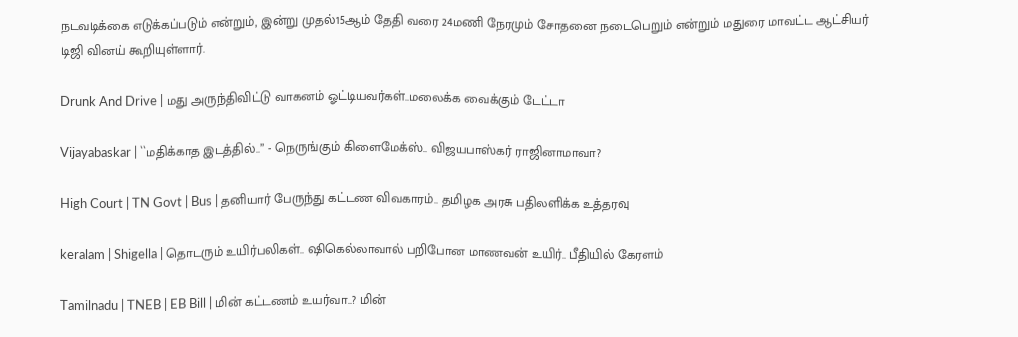நடவடிக்கை எடுக்கப்படும் என்றும், இன்று முதல்15ஆம் தேதி வரை 24மணி நேரமும் சோதனை நடைபெறும் என்றும் மதுரை மாவட்ட ஆட்சியர் டிஜி வினய் கூறியுள்ளார்.

Drunk And Drive | மது அருந்திவிட்டு வாகனம் ஓட்டியவர்கள்..மலைக்க வைக்கும் டேட்டா

Vijayabaskar | ``மதிக்காத இடத்தில்..’’ - நெருங்கும் கிளைமேக்ஸ்.. விஜயபாஸ்கர் ராஜினாமாவா?

High Court | TN Govt | Bus | தனியார் பேருந்து கட்டண விவகாரம்.. தமிழக அரசு பதிலளிக்க உத்தரவு

keralam | Shigella | தொடரும் உயிர்பலிகள்.. ஷிகெல்லாவால் பறிபோன மாணவன் உயிர்.. பீதியில் கேரளம்

Tamilnadu | TNEB | EB Bill | மின் கட்டணம் உயர்வா..? மின்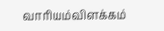வாரியம்விளக்கம்